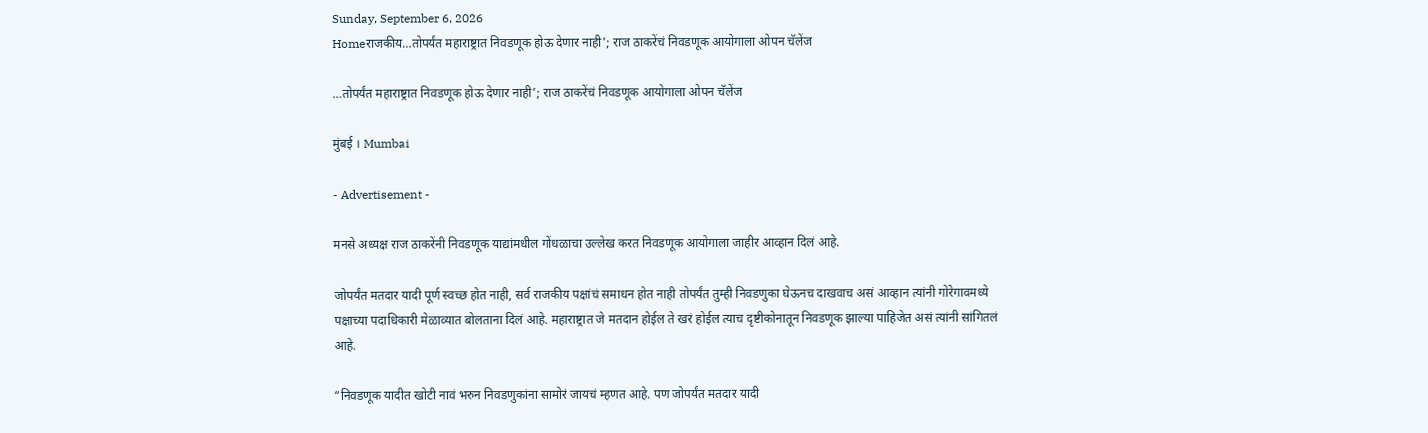Sunday, September 6, 2026
Homeराजकीय…तोपर्यंत महाराष्ट्रात निवडणूक होऊ देणार नाही'; राज ठाकरेंचं निवडणूक आयोगाला ओपन चॅलेंज

…तोपर्यंत महाराष्ट्रात निवडणूक होऊ देणार नाही’; राज ठाकरेंचं निवडणूक आयोगाला ओपन चॅलेंज

मुंबई । Mumbai

- Advertisement -

मनसे अध्यक्ष राज ठाकरेंनी निवडणूक याद्यांमधील गोंधळाचा उल्लेख करत निवडणूक आयोगाला जाहीर आव्हान दिलं आहे.

जोपर्यंत मतदार यादी पूर्ण स्वच्छ होत नाही, सर्व राजकीय पक्षांचं समाधन होत नाही तोपर्यंत तुम्ही निवडणुका घेऊनच दाखवाच असं आव्हान त्यांनी गोरेगावमध्ये पक्षाच्या पदाधिकारी मेळाव्यात बोलताना दिलं आहे. महाराष्ट्रात जे मतदान होईल ते खरं होईल त्याच दृष्टीकोनातून निवडणूक झाल्या पाहिजेत असं त्यांनी सांगितलं आहे.

“निवडणूक यादीत खोटी नावं भरुन निवडणुकांना सामोरं जायचं म्हणत आहे. पण जोपर्यंत मतदार यादी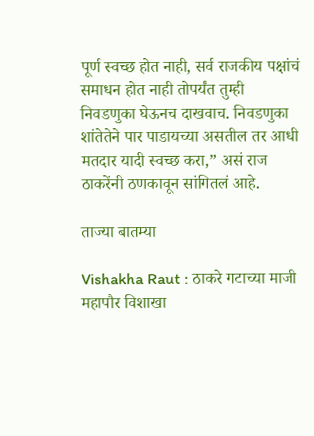पूर्ण स्वच्छ होत नाही, सर्व राजकीय पक्षांचं समाधन होत नाही तोपर्यंत तुम्ही निवडणुका घेऊनच दाखवाच. निवडणुका शांतेतेने पार पाडायच्या असतील तर आधी मतदार यादी स्वच्छ करा,” असं राज ठाकरेंनी ठणकावून सांगितलं आहे.

ताज्या बातम्या

Vishakha Raut : ठाकरे गटाच्या माजी महापौर विशाखा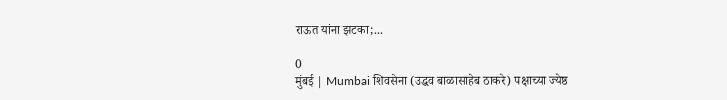राऊत यांना झटका;...

0
मुंबई | Mumbai शिवसेना (उद्धव बाळासाहेब ठाकरे) पक्षाच्या ज्येष्ठ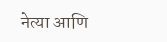नेत्या आणि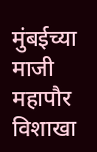मुंबईच्या माजी महापौर विशाखा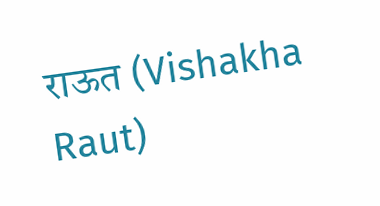राऊत (Vishakha Raut)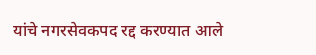यांचे नगरसेवकपद रद्द करण्यात आले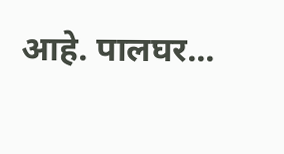आहे. पालघर...